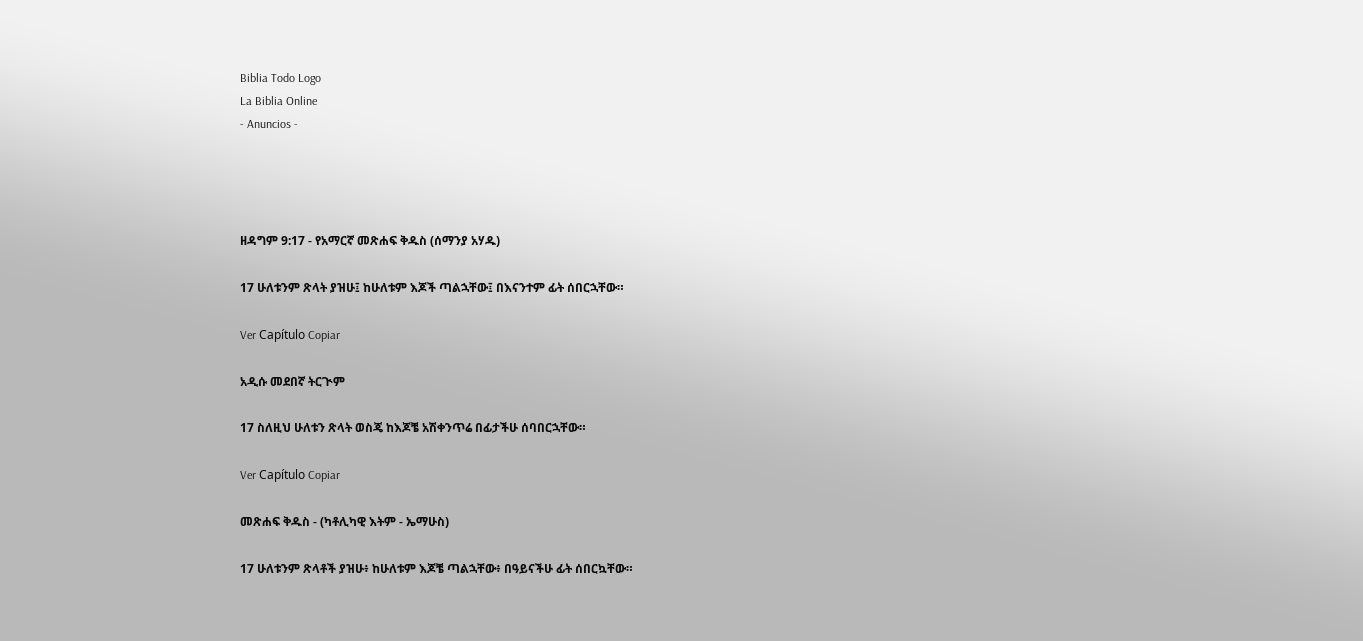Biblia Todo Logo
La Biblia Online
- Anuncios -




ዘዳግም 9:17 - የአማርኛ መጽሐፍ ቅዱስ (ሰማንያ አሃዱ)

17 ሁለቱንም ጽላት ያዝሁ፤ ከሁለቱም እጆች ጣልኋቸው፤ በእናንተም ፊት ሰበርኋቸው።

Ver Capítulo Copiar

አዲሱ መደበኛ ትርጒም

17 ስለዚህ ሁለቱን ጽላት ወስጄ ከእጆቼ አሽቀንጥሬ በፊታችሁ ሰባበርኋቸው።

Ver Capítulo Copiar

መጽሐፍ ቅዱስ - (ካቶሊካዊ እትም - ኤማሁስ)

17 ሁለቱንም ጽላቶች ያዝሁ፥ ከሁለቱም እጆቼ ጣልኋቸው፥ በዓይናችሁ ፊት ሰበርኳቸው።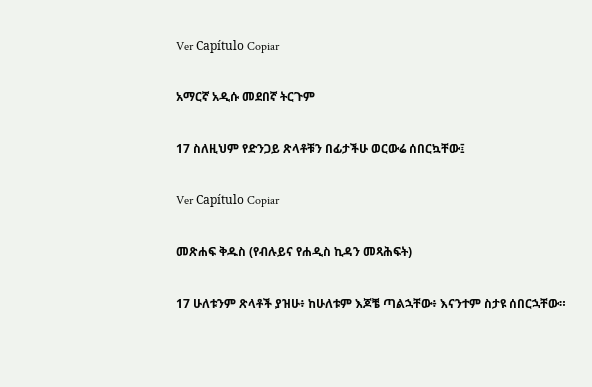Ver Capítulo Copiar

አማርኛ አዲሱ መደበኛ ትርጉም

17 ስለዚህም የድንጋይ ጽላቶቹን በፊታችሁ ወርውሬ ሰበርኳቸው፤

Ver Capítulo Copiar

መጽሐፍ ቅዱስ (የብሉይና የሐዲስ ኪዳን መጻሕፍት)

17 ሁለቱንም ጽላቶች ያዝሁ፥ ከሁለቱም እጆቼ ጣልኋቸው፥ እናንተም ስታዩ ሰበርኋቸው።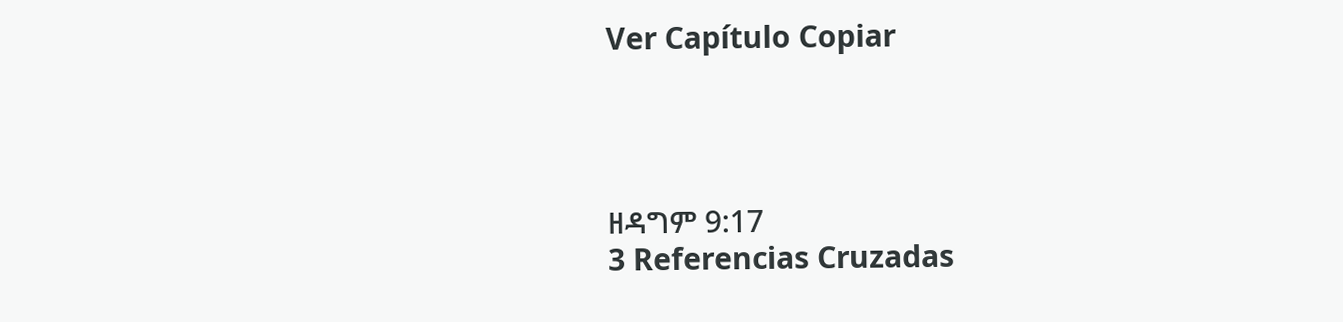Ver Capítulo Copiar




ዘዳግም 9:17
3 Referencias Cruzadas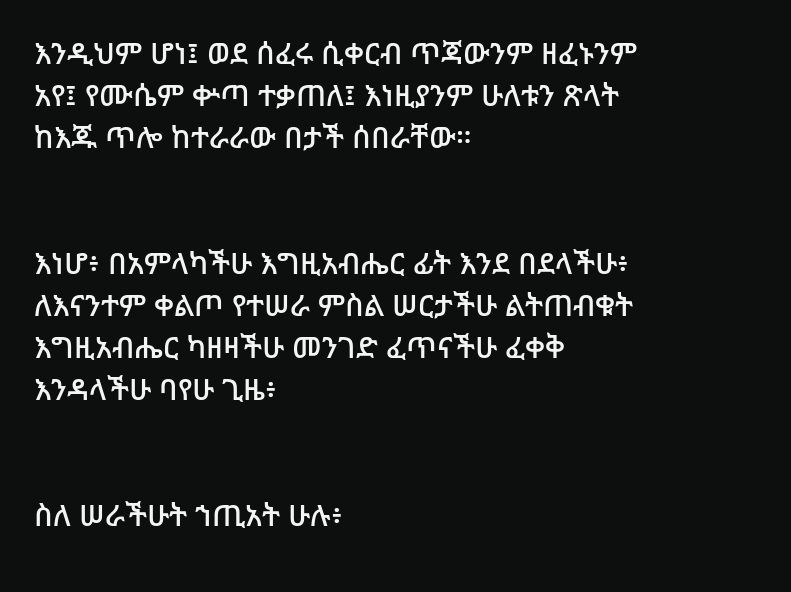እንዲህም ሆነ፤ ወደ ሰፈሩ ሲቀርብ ጥጃውንም ዘፈኑንም አየ፤ የሙሴም ቍጣ ተቃጠለ፤ እነዚያንም ሁለቱን ጽላት ከእጁ ጥሎ ከተራራው በታች ሰበራቸው።


እነሆ፥ በአምላካችሁ እግዚአብሔር ፊት እንደ በደላችሁ፥ ለእናንተም ቀልጦ የተሠራ ምስል ሠርታችሁ ልትጠብቁት እግዚአብሔር ካዘዛችሁ መንገድ ፈጥናችሁ ፈቀቅ እንዳላችሁ ባየሁ ጊዜ፥


ስለ ሠራችሁት ኀጢአት ሁሉ፥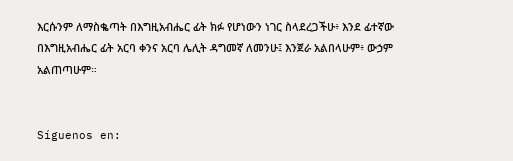እርሱንም ለማስቈጣት በእግዚአብሔር ፊት ክፉ የሆነውን ነገር ስላደረጋችሁ፥ እንደ ፊተኛው በእግዚአብሔር ፊት አርባ ቀንና አርባ ሌሊት ዳግመኛ ለመንሁ፤ እንጀራ አልበላሁም፥ ውኃም አልጠጣሁም።


Síguenos en: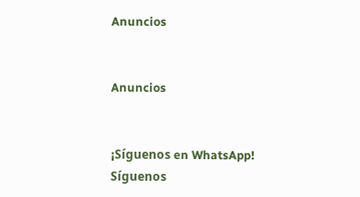Anuncios


Anuncios


¡Síguenos en WhatsApp! Síguenos